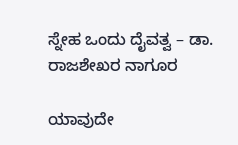ಸ್ನೇಹ ಒಂದು ದೈವತ್ವ – ಡಾ. ರಾಜಶೇಖರ ನಾಗೂರ

ಯಾವುದೇ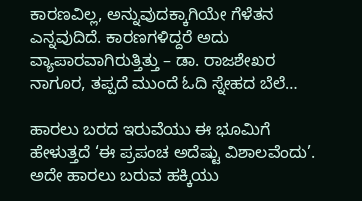ಕಾರಣವಿಲ್ಲ, ಅನ್ನುವುದಕ್ಕಾಗಿಯೇ ಗೆಳೆತನ ಎನ್ನವುದಿದೆ. ಕಾರಣಗಳಿದ್ದರೆ ಅದು ವ್ಯಾಪಾರವಾಗಿರುತ್ತಿತ್ತು – ಡಾ. ರಾಜಶೇಖರ ನಾಗೂರ, ತಪ್ಪದೆ ಮುಂದೆ ಓದಿ ಸ್ನೇಹದ ಬೆಲೆ…

ಹಾರಲು ಬರದ ಇರುವೆಯು ಈ ಭೂಮಿಗೆ ಹೇಳುತ್ತದೆ ‘ಈ ಪ್ರಪಂಚ ಅದೆಷ್ಟು ವಿಶಾಲವೆಂದು’. ಅದೇ ಹಾರಲು ಬರುವ ಹಕ್ಕಿಯು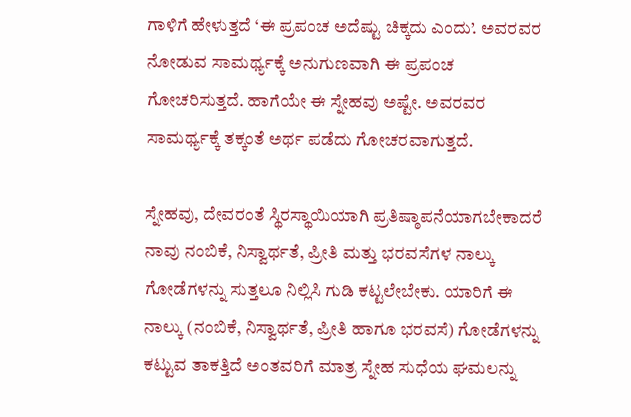ಗಾಳಿಗೆ ಹೇಳುತ್ತದೆ ‘ಈ ಪ್ರಪಂಚ ಅದೆಷ್ಟು ಚಿಕ್ಕದು ಎಂದು’. ಅವರವರ ನೋಡುವ ಸಾಮರ್ಥ್ಯಕ್ಕೆ ಅನುಗುಣವಾಗಿ ಈ ಪ್ರಪಂಚ ಗೋಚರಿಸುತ್ತದೆ. ಹಾಗೆಯೇ ಈ ಸ್ನೇಹವು ಅಷ್ಟೇ. ಅವರವರ ಸಾಮರ್ಥ್ಯಕ್ಕೆ ತಕ್ಕಂತೆ ಅರ್ಥ ಪಡೆದು ಗೋಚರವಾಗುತ್ತದೆ.

ಸ್ನೇಹವು, ದೇವರಂತೆ ಸ್ಥಿರಸ್ಥಾಯಿಯಾಗಿ ಪ್ರತಿಷ್ಠಾಪನೆಯಾಗಬೇಕಾದರೆ ನಾವು ನಂಬಿಕೆ, ನಿಸ್ವಾರ್ಥತೆ, ಪ್ರೀತಿ ಮತ್ತು ಭರವಸೆಗಳ ನಾಲ್ಕು ಗೋಡೆಗಳನ್ನು ಸುತ್ತಲೂ ನಿಲ್ಲಿಸಿ ಗುಡಿ ಕಟ್ಟಲೇಬೇಕು. ಯಾರಿಗೆ ಈ ನಾಲ್ಕು (ನಂಬಿಕೆ, ನಿಸ್ವಾರ್ಥತೆ, ಪ್ರೀತಿ ಹಾಗೂ ಭರವಸೆ) ಗೋಡೆಗಳನ್ನು ಕಟ್ಟುವ ತಾಕತ್ತಿದೆ ಅಂತವರಿಗೆ ಮಾತ್ರ ಸ್ನೇಹ ಸುಧೆಯ ಘಮಲನ್ನು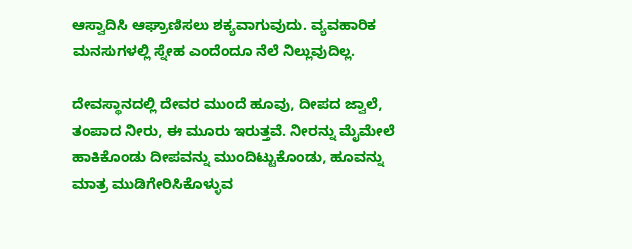ಆಸ್ವಾದಿಸಿ ಆಘ್ರಾಣಿಸಲು ಶಕ್ಯವಾಗುವುದು. ವ್ಯವಹಾರಿಕ ಮನಸುಗಳಲ್ಲಿ ಸ್ನೇಹ ಎಂದೆಂದೂ ನೆಲೆ ನಿಲ್ಲುವುದಿಲ್ಲ.

ದೇವಸ್ಥಾನದಲ್ಲಿ ದೇವರ ಮುಂದೆ ಹೂವು, ದೀಪದ ಜ್ವಾಲೆ, ತಂಪಾದ ನೀರು, ಈ ಮೂರು ಇರುತ್ತವೆ. ನೀರನ್ನು ಮೈಮೇಲೆ ಹಾಕಿಕೊಂಡು ದೀಪವನ್ನು ಮುಂದಿಟ್ಟುಕೊಂಡು, ಹೂವನ್ನು ಮಾತ್ರ ಮುಡಿಗೇರಿಸಿಕೊಳ್ಳುವ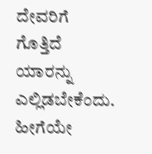ದೇವರಿಗೆ ಗೊತ್ತಿದೆ ಯಾರನ್ನು ಎಲ್ಲಿಡಬೇಕೆಂದು. ಹೀಗೆಯೇ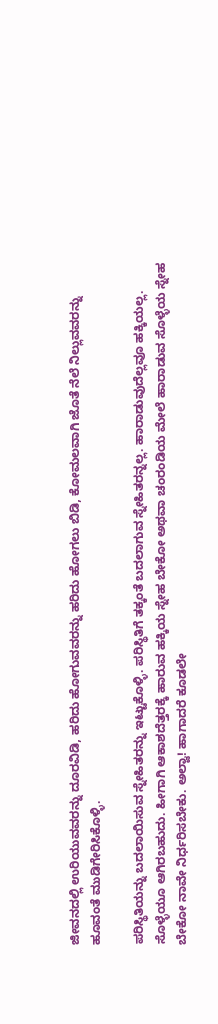ಜೀವನದಲ್ಲಿ ಉರಿಯುವವರನ್ನು ದೂರವಿಡಿ, ಹರಿದು ಹೋಗುವವರನ್ನು ಹರಿದು ಹೋಗಲು ಬಿಡಿ, ಕೋಮಲವಾಗಿ ಜೊತೆ ನೆಲೆ ನಿಲ್ಲುವವರನ್ನು ಹೂವಂತೆ ಮುಡಿಗೇರಿಸಿಕೊಳ್ಳಿ.

ಪರಿಸ್ಥಿತಿಯನ್ನು ಬದಲಾಯಿಸುವ ಸ್ನೇಹಿತರನ್ನು ಇಟ್ಟುಕೊಳ್ಳಿ. ಪರಿಸ್ಥಿತಿಗೆ ತಕ್ಕಂತೆ ಬದಲಾಗುವ ಸ್ನೇಹಿತರನ್ನಲ್ಲ. ಹಾರಾಡುವುದೆಲ್ಲವೂ ಹಕ್ಕಿಯಲ್ಲ. ಸೊಳ್ಳೆಯೂ ಆಗಿರಬಹುದು. ಹೀಗಾಗಿ ಆಕಾಶದೆತ್ತರಕ್ಕೆ ಹಾರುವ ಹಕ್ಕಿಯ ಸ್ನೇಹ ಬೇಕೋ ಅಥವಾ ಚಂರಂಡಿಯ ಮೇಲೆ ಹಾರಾಡುವ ಸೊಳ್ಳೆಯ ಸ್ನೇಹ ಬೇಕೋ ನಾವೇ ನಿರ್ಧರಿಸಬೇಕು. ಅಲ್ವಾ! ಹಾಗಾದರೆ ಕೂಡಲೇ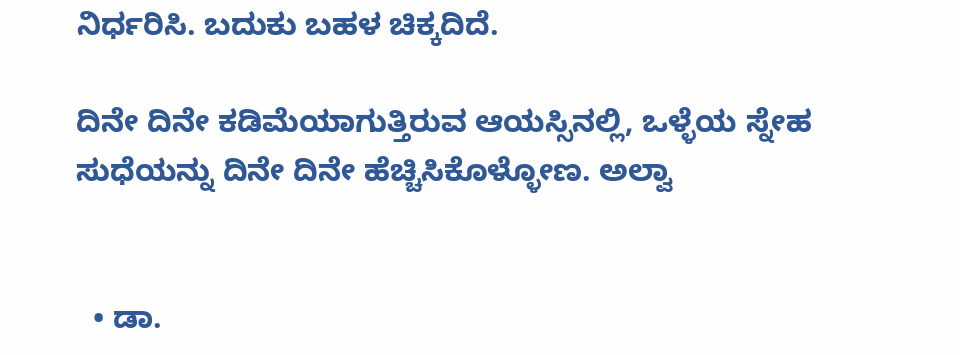ನಿರ್ಧರಿಸಿ. ಬದುಕು ಬಹಳ ಚಿಕ್ಕದಿದೆ.

ದಿನೇ ದಿನೇ ಕಡಿಮೆಯಾಗುತ್ತಿರುವ ಆಯಸ್ಸಿನಲ್ಲಿ, ಒಳ್ಳೆಯ ಸ್ನೇಹ ಸುಧೆಯನ್ನು ದಿನೇ ದಿನೇ ಹೆಚ್ಚಿಸಿಕೊಳ್ಳೋಣ. ಅಲ್ವಾ


  • ಡಾ.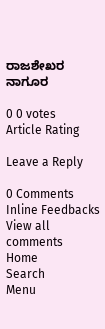ರಾಜಶೇಖರ ನಾಗೂರ

0 0 votes
Article Rating

Leave a Reply

0 Comments
Inline Feedbacks
View all comments
Home
Search
Menu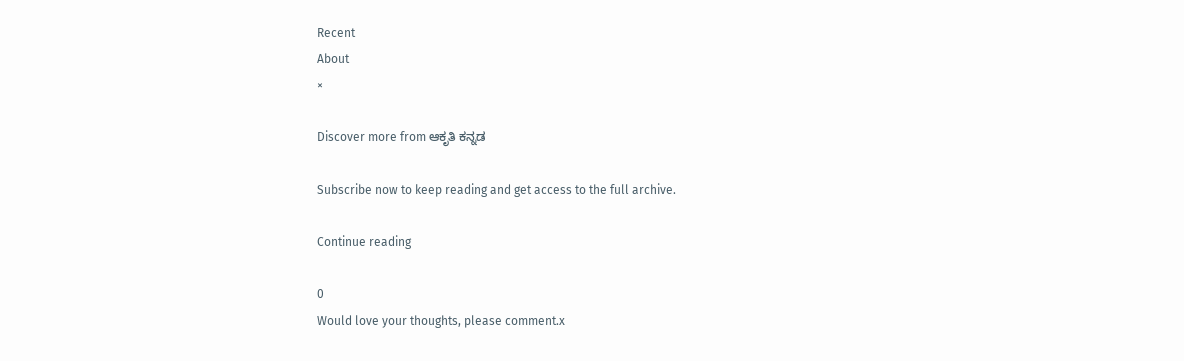Recent
About
×

Discover more from ಆಕೃತಿ ಕನ್ನಡ

Subscribe now to keep reading and get access to the full archive.

Continue reading

0
Would love your thoughts, please comment.x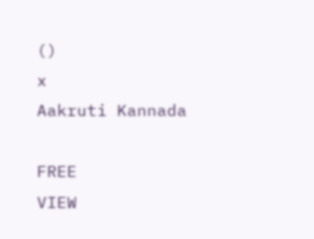()
x
Aakruti Kannada

FREE
VIEW